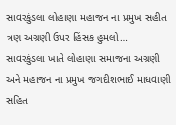સાવરકુંડલા લોહાણા મહાજન ના પ્રમુખ સહીત ત્રણ અગ્રણી ઉપર હિંસક હુમલો…
સાવરકુંડલા ખાતે લોહાણા સમાજના અગ્રણી અને મહાજન ના પ્રમુખ જગદીશભાઈ માધવાણી સહિત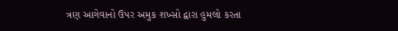ત્રણ આગેવાનો ઉપર અમુક શખ્સો દ્વારા હુમલો કરતા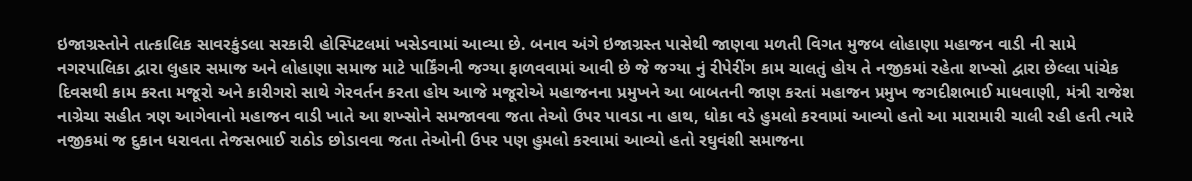ઇજાગ્રસ્તોને તાત્કાલિક સાવરકુંડલા સરકારી હોસ્પિટલમાં ખસેડવામાં આવ્યા છે. બનાવ અંગે ઇજાગ્રસ્ત પાસેથી જાણવા મળતી વિગત મુજબ લોહાણા મહાજન વાડી ની સામે નગરપાલિકા દ્વારા લુહાર સમાજ અને લોહાણા સમાજ માટે પાર્કિંગની જગ્યા ફાળવવામાં આવી છે જે જગ્યા નું રીપેરીંગ કામ ચાલતું હોય તે નજીકમાં રહેતા શખ્સો દ્વારા છેલ્લા પાંચેક દિવસથી કામ કરતા મજૂરો અને કારીગરો સાથે ગેરવર્તન કરતા હોય આજે મજૂરોએ મહાજનના પ્રમુખને આ બાબતની જાણ કરતાં મહાજન પ્રમુખ જગદીશભાઈ માધવાણી, મંત્રી રાજેશ નાગ્રેચા સહીત ત્રણ આગેવાનો મહાજન વાડી ખાતે આ શખ્સોને સમજાવવા જતા તેઓ ઉપર પાવડા ના હાથ, ધોકા વડે હુમલો કરવામાં આવ્યો હતો આ મારામારી ચાલી રહી હતી ત્યારે નજીકમાં જ દુકાન ધરાવતા તેજસભાઈ રાઠોડ છોડાવવા જતા તેઓની ઉપર પણ હુમલો કરવામાં આવ્યો હતો રઘુવંશી સમાજના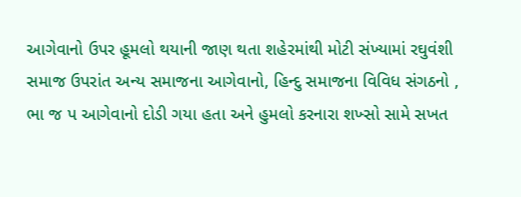આગેવાનો ઉપર હૂમલો થયાની જાણ થતા શહેરમાંથી મોટી સંખ્યામાં રઘુવંશી સમાજ ઉપરાંત અન્ય સમાજના આગેવાનો, હિન્દુ સમાજના વિવિધ સંગઠનો , ભા જ પ આગેવાનો દોડી ગયા હતા અને હુમલો કરનારા શખ્સો સામે સખત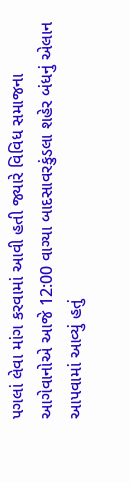પગલાં લેવા માંગ કરવામાં આવી હતી જ્યારે વિવિધ સમાજના આગેવાનોએ આજે 12:00 વાગ્યા બાદસાવરકુંડલા શહેર બંધનું એલાન આપવામાં આવ્યું હતું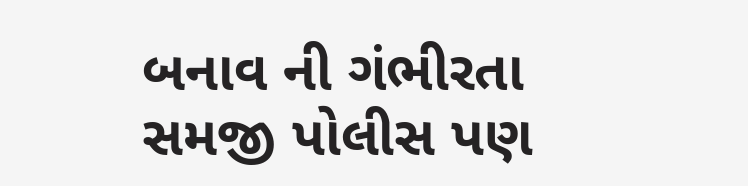બનાવ ની ગંભીરતા સમજી પોલીસ પણ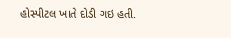હોસ્પીટલ ખાતે દોડી ગઇ હતી.